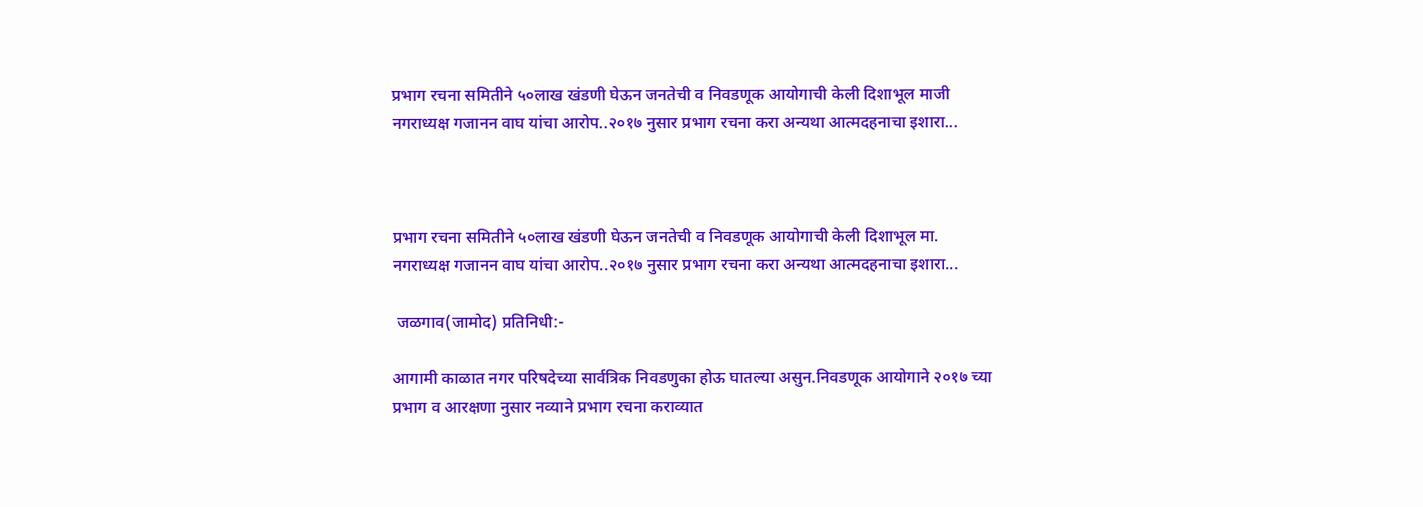प्रभाग रचना समितीने ५०लाख खंडणी घेऊन जनतेची व निवडणूक आयोगाची केली दिशाभूल माजी नगराध्यक्ष गजानन वाघ यांचा आरोप..२०१७ नुसार प्रभाग रचना करा अन्यथा आत्मदहनाचा इशारा...



प्रभाग रचना समितीने ५०लाख खंडणी घेऊन जनतेची व निवडणूक आयोगाची केली दिशाभूल मा. नगराध्यक्ष गजानन वाघ यांचा आरोप..२०१७ नुसार प्रभाग रचना करा अन्यथा आत्मदहनाचा इशारा...

 जळगाव(जामोद) प्रतिनिधी:-

आगामी काळात नगर परिषदेच्या सार्वत्रिक निवडणुका होऊ घातल्या असुन.निवडणूक आयोगाने २०१७ च्या प्रभाग व आरक्षणा नुसार नव्याने प्रभाग रचना कराव्यात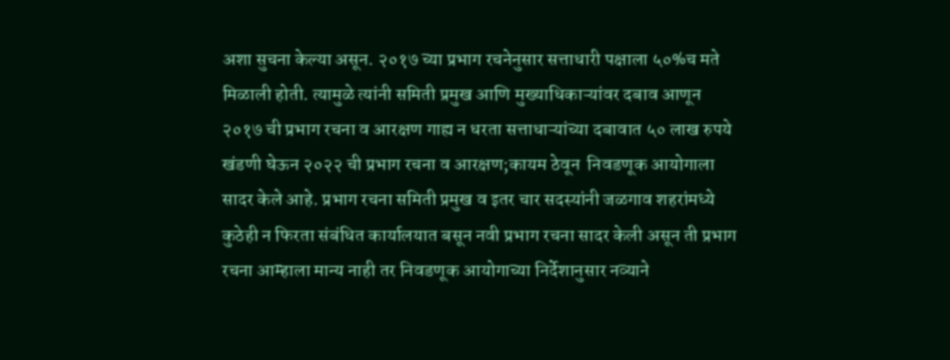अशा सुचना केल्या असून. २०१७ च्या प्रभाग रचनेनुसार सत्ताधारी पक्षाला ५०%च मते मिळाली होती. त्यामुळे त्यांनी समिती प्रमुख आणि मुख्याधिकाऱ्यांवर दबाव आणून २०१७ ची प्रभाग रचना व आरक्षण गाह्य न धरता सत्ताधाऱ्यांच्या दबावात ५० लाख रुपये खंडणी घेऊन २०२२ ची प्रभाग रचना व आरक्षण;कायम ठेवून  निवडणूक आयोगाला सादर केले आहे. प्रभाग रचना समिती प्रमुख व इतर चार सदस्यांनी जळगाव शहरांमध्ये कुठेही न फिरता संबंधित कार्यालयात बसून नवी प्रभाग रचना सादर केली असून ती प्रभाग रचना आम्हाला मान्य नाही तर निवडणूक आयोगाच्या निर्देशानुसार नव्याने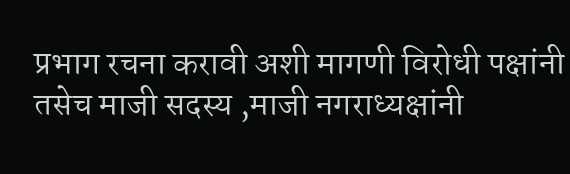प्रभाग रचना करावी अशी मागणी विरोधी पक्षांनी तसेच माजी सदस्य ,माजी नगराध्यक्षांनी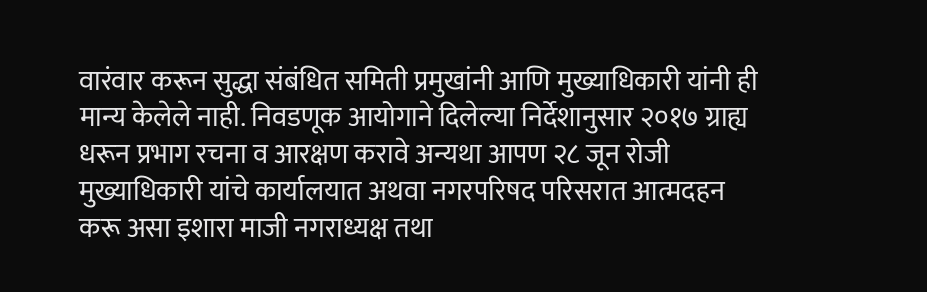वारंवार करून सुद्धा संबंधित समिती प्रमुखांनी आणि मुख्याधिकारी यांनी ही मान्य केलेले नाही. निवडणूक आयोगाने दिलेल्या निर्देशानुसार २०१७ ग्राह्य धरून प्रभाग रचना व आरक्षण करावे अन्यथा आपण २८ जून रोजी मुख्याधिकारी यांचे कार्यालयात अथवा नगरपरिषद परिसरात आत्मदहन करू असा इशारा माजी नगराध्यक्ष तथा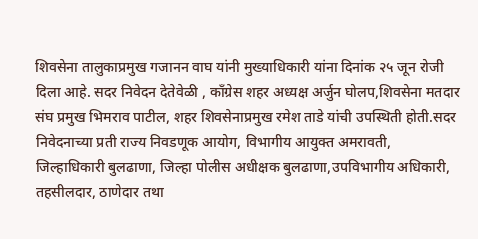शिवसेना तालुकाप्रमुख गजानन वाघ यांनी मुख्याधिकारी यांना दिनांक २५ जून रोजी दिला आहे. सदर निवेदन देतेवेळी , काँग्रेस शहर अध्यक्ष अर्जुन घोलप,शिवसेना मतदार संघ प्रमुख भिमराव पाटील, शहर शिवसेनाप्रमुख रमेश ताडे यांची उपस्थिती होती.सदर निवेदनाच्या प्रती राज्य निवडणूक आयोग, विभागीय आयुक्त अमरावती, जिल्हाधिकारी बुलढाणा, जिल्हा पोलीस अधीक्षक बुलढाणा,उपविभागीय अधिकारी, तहसीलदार, ठाणेदार तथा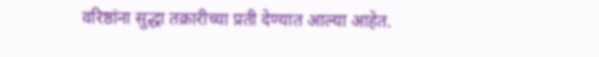वरिष्ठांना सुद्धा तक्रारीच्या प्रती देण्यात आल्या आहेत.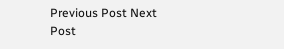Previous Post Next Post